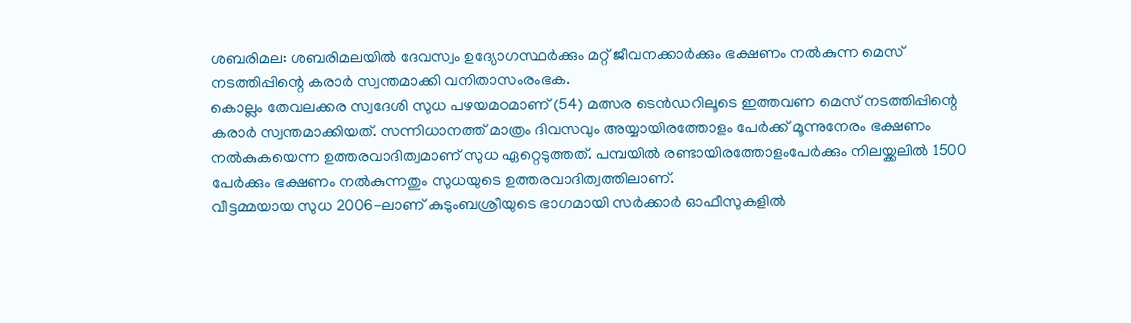ശബരിമല: ശബരിമലയിൽ ദേവസ്വം ഉദ്യോഗസ്ഥർക്കും മറ്റ് ജീവനക്കാർക്കും ഭക്ഷണം നൽകുന്ന മെസ് നടത്തിപ്പിന്റെ കരാർ സ്വന്തമാക്കി വനിതാസംരംഭക.
കൊല്ലം തേവലക്കര സ്വദേശി സുധ പഴയമഠമാണ് (54) മത്സര ടെൻഡറിലൂടെ ഇത്തവണ മെസ് നടത്തിപ്പിന്റെ കരാർ സ്വന്തമാക്കിയത്. സന്നിധാനത്ത് മാത്രം ദിവസവും അയ്യായിരത്തോളം പേർക്ക് മൂന്നുനേരം ഭക്ഷണം നൽകുകയെന്ന ഉത്തരവാദിത്വമാണ് സുധ ഏറ്റെടുത്തത്. പമ്പയിൽ രണ്ടായിരത്തോളംപേർക്കും നിലയ്ക്കലിൽ 1500 പേർക്കും ഭക്ഷണം നൽകുന്നതും സുധയുടെ ഉത്തരവാദിത്വത്തിലാണ്.
വീട്ടമ്മയായ സുധ 2006-ലാണ് കുടുംബശ്രീയുടെ ഭാഗമായി സർക്കാർ ഓഫീസുകളിൽ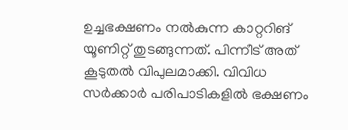ഉച്ചഭക്ഷണം നൽകുന്ന കാറ്ററിങ് യൂണിറ്റ് തുടങ്ങുന്നത്. പിന്നീട് അത് കൂടുതൽ വിപുലമാക്കി. വിവിധ സർക്കാർ പരിപാടികളിൽ ഭക്ഷണം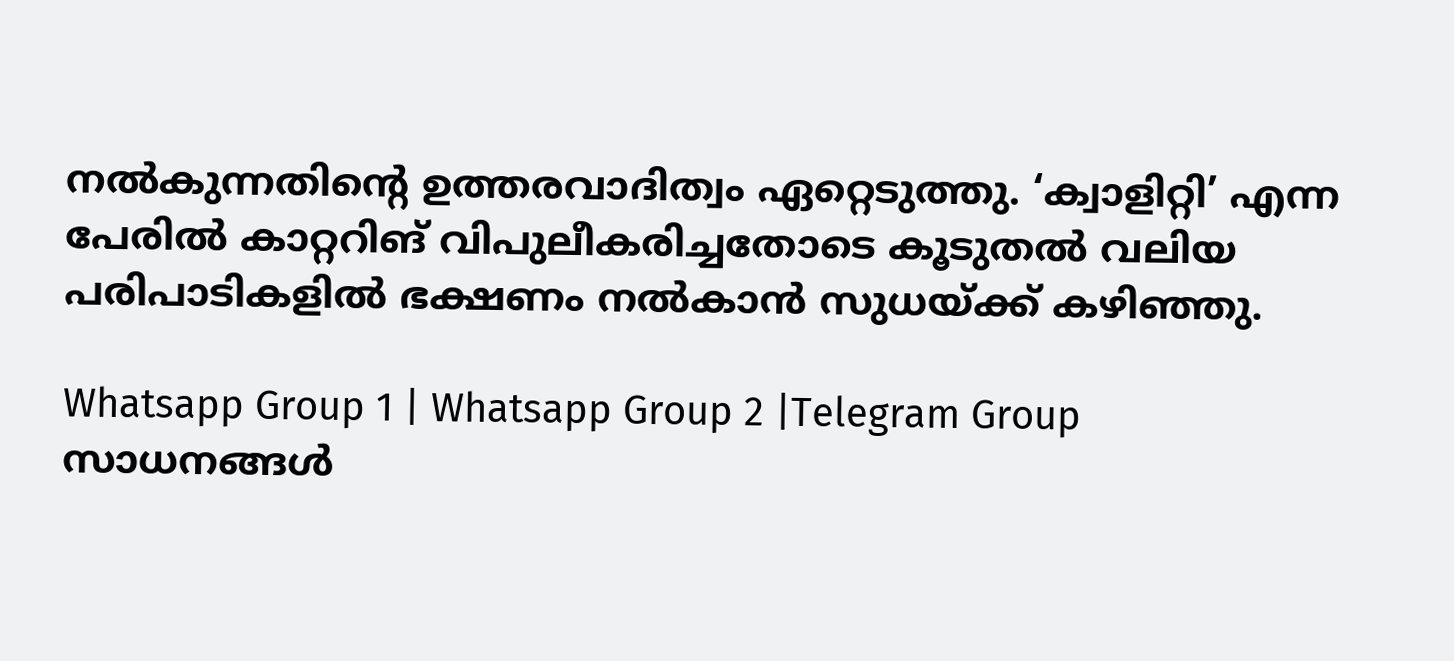നൽകുന്നതിന്റെ ഉത്തരവാദിത്വം ഏറ്റെടുത്തു. ‘ക്വാളിറ്റി’ എന്ന പേരിൽ കാറ്ററിങ് വിപുലീകരിച്ചതോടെ കൂടുതൽ വലിയ പരിപാടികളിൽ ഭക്ഷണം നൽകാൻ സുധയ്ക്ക് കഴിഞ്ഞു.

Whatsapp Group 1 | Whatsapp Group 2 |Telegram Group
സാധനങ്ങൾ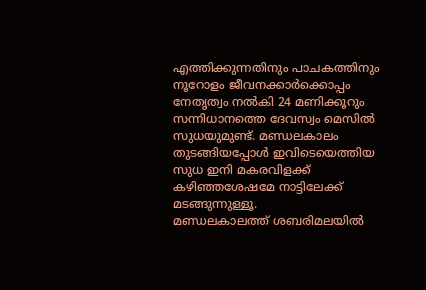എത്തിക്കുന്നതിനും പാചകത്തിനും നൂറോളം ജീവനക്കാർക്കൊപ്പം നേതൃത്വം നൽകി 24 മണിക്കൂറും സന്നിധാനത്തെ ദേവസ്വം മെസിൽ സുധയുമുണ്ട്. മണ്ഡലകാലം തുടങ്ങിയപ്പോൾ ഇവിടെയെത്തിയ സുധ ഇനി മകരവിളക്ക് കഴിഞ്ഞശേഷമേ നാട്ടിലേക്ക് മടങ്ങുന്നുള്ളൂ.
മണ്ഡലകാലത്ത് ശബരിമലയിൽ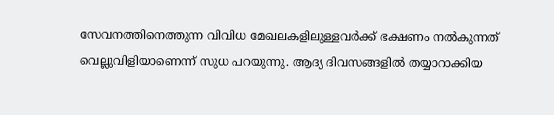സേവനത്തിനെത്തുന്ന വിവിധ മേഖലകളിലുള്ളവർക്ക് ഭക്ഷണം നൽകുന്നത് വെല്ലുവിളിയാണെന്ന് സുധ പറയുന്നു. ആദ്യ ദിവസങ്ങളിൽ തയ്യാറാക്കിയ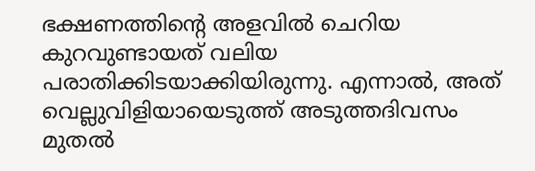ഭക്ഷണത്തിന്റെ അളവിൽ ചെറിയ കുറവുണ്ടായത് വലിയ പരാതിക്കിടയാക്കിയിരുന്നു. എന്നാൽ, അത് വെല്ലുവിളിയായെടുത്ത് അടുത്തദിവസം മുതൽ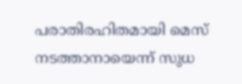പരാതിരഹിതമായി മെസ് നടത്താനായെന്ന് സുധ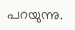പറയുന്നു.